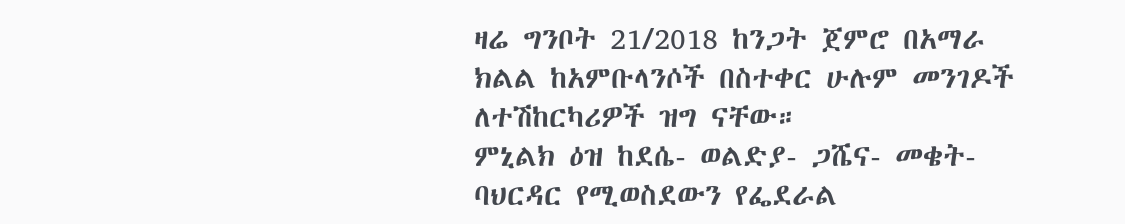ዛሬ ግንቦት 21/2018 ከንጋት ጀምሮ በአማራ ክልል ከአምቡላንሶች በስተቀር ሁሉም መንገዶች ለተሽከርካሪዎች ዝግ ናቸው።
ምኒልክ ዕዝ ከደሴ- ወልድያ- ጋሼና- መቄት- ባህርዳር የሚወስደውን የፌደራል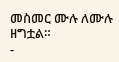መስመር ሙሉ ለሙሉ ዘግቷል።
-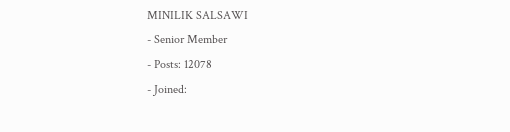MINILIK SALSAWI
- Senior Member
- Posts: 12078
- Joined: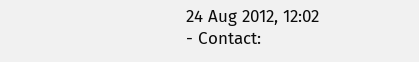24 Aug 2012, 12:02
- Contact: